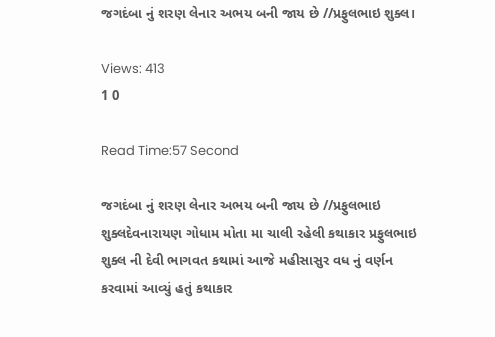જગદંબા નું શરણ લેનાર અભય બની જાય છે //પ્રફુલભાઇ શુક્લ।

Views: 413
1 0

Read Time:57 Second

જગદંબા નું શરણ લેનાર અભય બની જાય છે //પ્રફુલભાઇ શુક્લદેવનારાયણ ગોધામ મોતા મા ચાલી રહેલી કથાકાર પ્રફુલભાઇ શુક્લ ની દેવી ભાગવત કથામાં આજે મહીસાસુર વધ નું વર્ણન કરવામાં આવ્યું હતું કથાકાર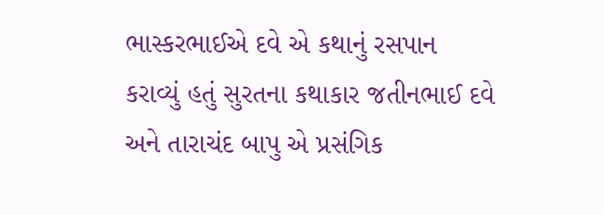ભાસ્કરભાઈએ દવે એ કથાનું રસપાન કરાવ્યું હતું સુરતના કથાકાર જતીનભાઈ દવે અને તારાચંદ બાપુ એ પ્રસંગિક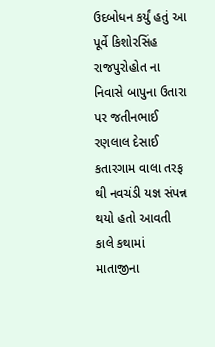ઉદબોધન કર્યું હતું આ પૂર્વે કિશોરસિંહ રાજપુરોહોત ના નિવાસે બાપુના ઉતારા પર જતીનભાઈ રણલાલ દેસાઈ કતારગામ વાલા તરફ થી નવચંડી યજ્ઞ સંપન્ન થયો હતો આવતી કાલે કથામાં માતાજીના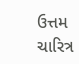ઉત્તમ ચારિત્ર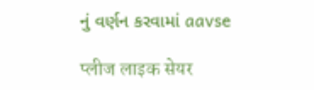નું વર્ણન કરવામાં aavse

प्लीज लाइक सेयर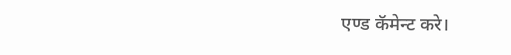एण्ड कॅमेन्ट करे।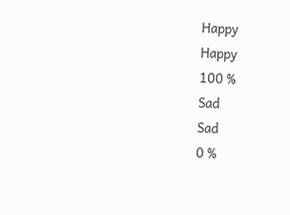Happy
Happy
100 %
Sad
Sad
0 %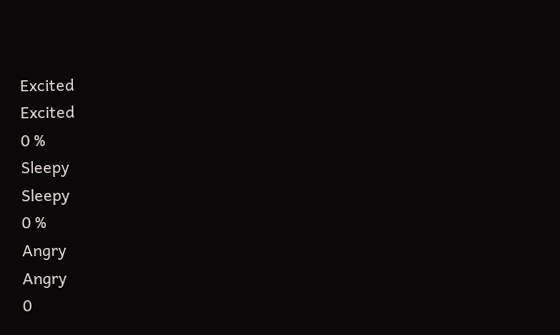Excited
Excited
0 %
Sleepy
Sleepy
0 %
Angry
Angry
0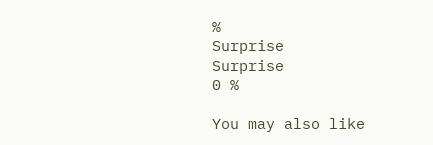%
Surprise
Surprise
0 %

You may also like